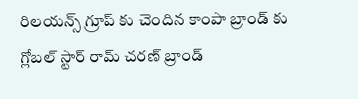రిలయన్స్ గ్రూప్ కు చెందిన కాంపా బ్రాండ్ కు గ్లోబల్ స్టార్ రామ్ చరణ్ బ్రాండ్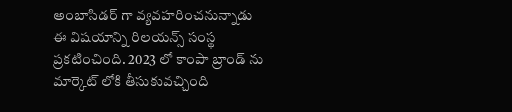అంబాసిడర్ గా వ్యవహరించనున్నాడు
ఈ విషయాన్ని రిలయన్స్ సంస్థ ప్రకటించింది. 2023 లో కాంపా బ్రాండ్ ను మార్కెట్ లోకి తీసుకువచ్చింది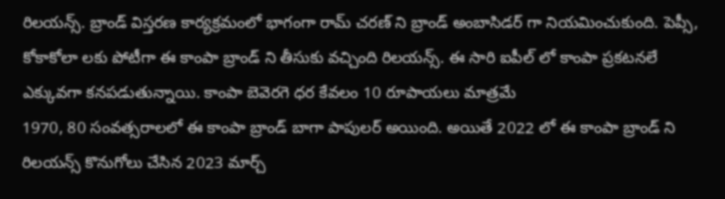రిలయన్స్. బ్రాండ్ విస్తరణ కార్యక్రమంలో భాగంగా రామ్ చరణ్ ని బ్రాండ్ అంబాసిడర్ గా నియమించుకుంది. పెప్సీ, కోకాకోలా లకు పోటీగా ఈ కాంపా బ్రాండ్ ని తీసుకు వచ్చింది రిలయన్స్. ఈ సారి ఐపీల్ లో కాంపా ప్రకటనలే ఎక్కువగా కనపడుతున్నాయి. కాంపా బెవెరగె ధర కేవలం 10 రూపాయలు మాత్రమే
1970, 80 సంవత్సరాలలో ఈ కాంపా బ్రాండ్ బాగా పాపులర్ అయింది. అయితే 2022 లో ఈ కాంపా బ్రాండ్ ని రిలయన్స్ కొనుగోలు చేసిన 2023 మార్చ్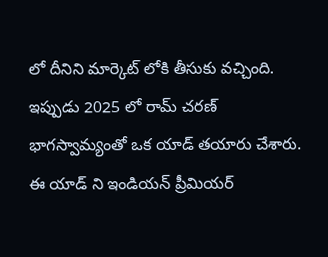లో దీనిని మార్కెట్ లోకి తీసుకు వచ్చింది. ఇప్పుడు 2025 లో రామ్ చరణ్ భాగస్వామ్యంతో ఒక యాడ్ తయారు చేశారు. ఈ యాడ్ ని ఇండియన్ ప్రీమియర్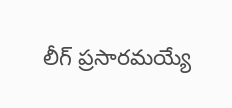లీగ్ ప్రసారమయ్యే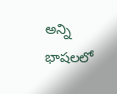అన్ని భాషలలో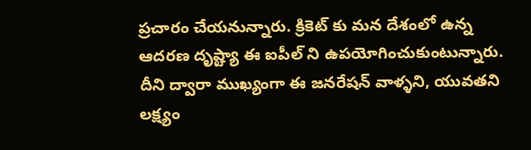ప్రచారం చేయనున్నారు. క్రికెట్ కు మన దేశంలో ఉన్న ఆదరణ దృష్ట్యా ఈ ఐపీల్ ని ఉపయోగించుకుంటున్నారు. దీని ద్వారా ముఖ్యంగా ఈ జనరేషన్ వాళ్ళని, యువతని లక్ష్యం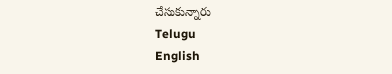చేసుకున్నారు
Telugu
English